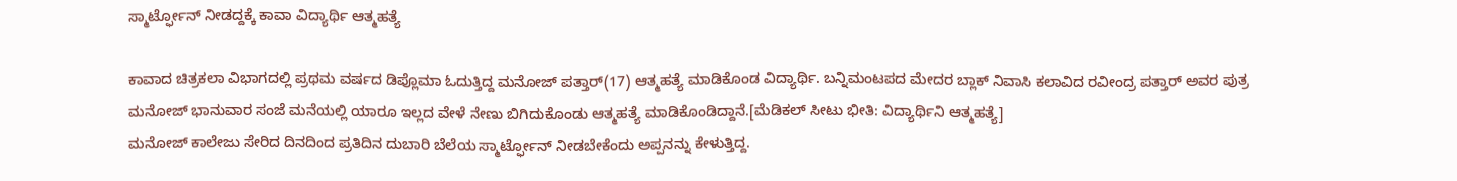ಸ್ಮಾರ್ಟ್ಫೋನ್ ನೀಡದ್ದಕ್ಕೆ ಕಾವಾ ವಿದ್ಯಾರ್ಥಿ ಆತ್ಮಹತ್ಯೆ

ಕಾವಾದ ಚಿತ್ರಕಲಾ ವಿಭಾಗದಲ್ಲಿ ಪ್ರಥಮ ವರ್ಷದ ಡಿಪ್ಲೊಮಾ ಓದುತ್ತಿದ್ದ ಮನೋಜ್ ಪತ್ತಾರ್(17) ಆತ್ಮಹತ್ಯೆ ಮಾಡಿಕೊಂಡ ವಿದ್ಯಾರ್ಥಿ. ಬನ್ನಿಮಂಟಪದ ಮೇದರ ಬ್ಲಾಕ್ ನಿವಾಸಿ ಕಲಾವಿದ ರವೀಂದ್ರ ಪತ್ತಾರ್ ಅವರ ಪುತ್ರ ಮನೋಜ್ ಭಾನುವಾರ ಸಂಜೆ ಮನೆಯಲ್ಲಿ ಯಾರೂ ಇಲ್ಲದ ವೇಳೆ ನೇಣು ಬಿಗಿದುಕೊಂಡು ಆತ್ಮಹತ್ಯೆ ಮಾಡಿಕೊಂಡಿದ್ದಾನೆ.[ಮೆಡಿಕಲ್ ಸೀಟು ಭೀತಿ: ವಿದ್ಯಾರ್ಥಿನಿ ಆತ್ಮಹತ್ಯೆ]
ಮನೋಜ್ ಕಾಲೇಜು ಸೇರಿದ ದಿನದಿಂದ ಪ್ರತಿದಿನ ದುಬಾರಿ ಬೆಲೆಯ ಸ್ಮಾರ್ಟ್ಫೋನ್ ನೀಡಬೇಕೆಂದು ಅಪ್ಪನನ್ನು ಕೇಳುತ್ತಿದ್ದ.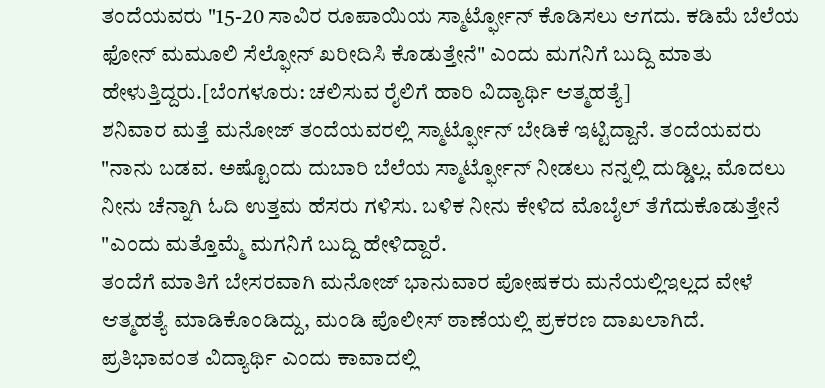ತಂದೆಯವರು "15-20 ಸಾವಿರ ರೂಪಾಯಿಯ ಸ್ಮಾರ್ಟ್ಫೋನ್ ಕೊಡಿಸಲು ಆಗದು. ಕಡಿಮೆ ಬೆಲೆಯ ಫೋನ್ ಮಮೂಲಿ ಸೆಲ್ಫೋನ್ ಖರೀದಿಸಿ ಕೊಡುತ್ತೇನೆ" ಎಂದು ಮಗನಿಗೆ ಬುದ್ದಿ ಮಾತು ಹೇಳುತ್ತಿದ್ದರು.[ಬೆಂಗಳೂರು: ಚಲಿಸುವ ರೈಲಿಗೆ ಹಾರಿ ವಿದ್ಯಾರ್ಥಿ ಆತ್ಮಹತ್ಯೆ]
ಶನಿವಾರ ಮತ್ತೆ ಮನೋಜ್ ತಂದೆಯವರಲ್ಲಿ ಸ್ಮಾರ್ಟ್ಫೋನ್ ಬೇಡಿಕೆ ಇಟ್ಟಿದ್ದಾನೆ. ತಂದೆಯವರು "ನಾನು ಬಡವ. ಅಷ್ಟೊಂದು ದುಬಾರಿ ಬೆಲೆಯ ಸ್ಮಾರ್ಟ್ಫೋನ್ ನೀಡಲು ನನ್ನಲ್ಲಿ ದುಡ್ಡಿಲ್ಲ. ಮೊದಲು ನೀನು ಚೆನ್ನಾಗಿ ಓದಿ ಉತ್ತಮ ಹೆಸರು ಗಳಿಸು. ಬಳಿಕ ನೀನು ಕೇಳಿದ ಮೊಬೈಲ್ ತೆಗೆದುಕೊಡುತ್ತೇನೆ "ಎಂದು ಮತ್ತೊಮ್ಮೆ ಮಗನಿಗೆ ಬುದ್ದಿ ಹೇಳಿದ್ದಾರೆ.
ತಂದೆಗೆ ಮಾತಿಗೆ ಬೇಸರವಾಗಿ ಮನೋಜ್ ಭಾನುವಾರ ಪೋಷಕರು ಮನೆಯಲ್ಲಿಇಲ್ಲದ ವೇಳೆ ಆತ್ಮಹತ್ಯೆ ಮಾಡಿಕೊಂಡಿದ್ದು, ಮಂಡಿ ಪೊಲೀಸ್ ಠಾಣೆಯಲ್ಲಿ ಪ್ರಕರಣ ದಾಖಲಾಗಿದೆ.
ಪ್ರತಿಭಾವಂತ ವಿದ್ಯಾರ್ಥಿ ಎಂದು ಕಾವಾದಲ್ಲಿ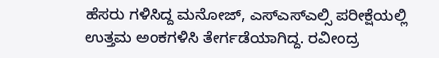ಹೆಸರು ಗಳಿಸಿದ್ದ ಮನೋಜ್, ಎಸ್ಎಸ್ಎಲ್ಸಿ ಪರೀಕ್ಷೆಯಲ್ಲಿ ಉತ್ತಮ ಅಂಕಗಳಿಸಿ ತೇರ್ಗಡೆಯಾಗಿದ್ದ. ರವೀಂದ್ರ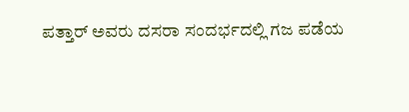ಪತ್ತಾರ್ ಅವರು ದಸರಾ ಸಂದರ್ಭದಲ್ಲಿ ಗಜ ಪಡೆಯ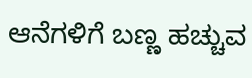ಆನೆಗಳಿಗೆ ಬಣ್ಣ ಹಚ್ಚುವ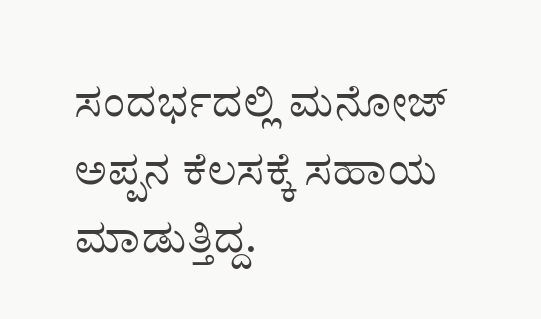ಸಂದರ್ಭದಲ್ಲಿ ಮನೋಜ್ ಅಪ್ಪನ ಕೆಲಸಕ್ಕೆ ಸಹಾಯ ಮಾಡುತ್ತಿದ್ದ.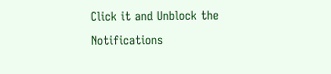Click it and Unblock the Notifications